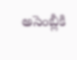అసెంబ్లీకి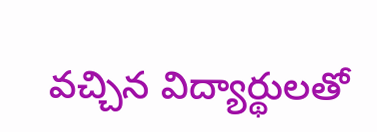వచ్చిన విద్యార్థులతో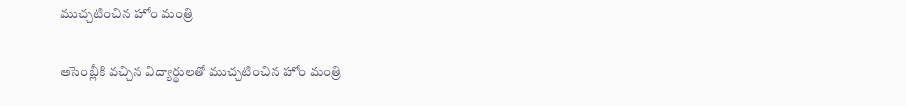ముచ్చటించిన హోం మంత్రి

అసెంబ్లీకి వచ్చిన విద్యార్థులతో ముచ్చటించిన హోం మంత్రి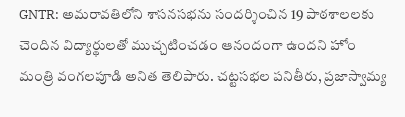GNTR: అమరావతిలోని శాసనసభను సందర్శించిన 19 పాఠశాలలకు చెందిన విద్యార్థులతో ముచ్చటించడం ఆనందంగా ఉందని హోం మంత్రి వంగలపూడి అనిత తెలిపారు. చట్టసభల పనితీరు, ప్రజాస్వామ్య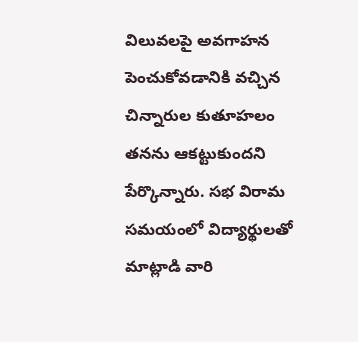విలువలపై అవగాహన పెంచుకోవడానికి వచ్చిన చిన్నారుల కుతూహలం తనను ఆకట్టుకుందని పేర్కొన్నారు. సభ విరామ సమయంలో విద్యార్థులతో మాట్లాడి వారి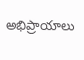అభిప్రాయాలు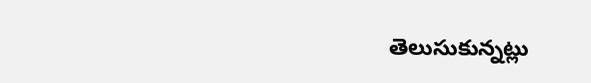తెలుసుకున్నట్లు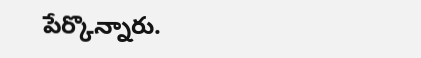పేర్కొన్నారు.